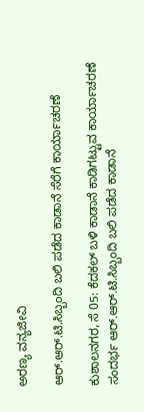ಅರಣ್ಯ ವನ್ಯಜೀವಿ

ಆರ್.ಆರ್.ಟಿ.ಸಿಬ್ಬಂದಿ ಬಲಿ ಪಡೆದ ಕಾಡಾನೆ ಸೆರೆಗೆ ಕಾರ್ಯಾಚರಣೆ

ಕುಶಾಲನಗರ, ಸೆ 05: ಕೆದಕಲ್ ಬಳಿ ಕಾಡಾನೆ ಕಾಡಿಗಟ್ಟುವ ಕಾರ್ಯಾಚರಣೆ ಸಂದರ್ಭ ಆರ್.ಆರ್.ಟಿ.ಸಿಬ್ಬಂದಿ ಬಲಿ ಪಡೆದ ಕಾಡಾನೆ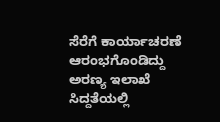ಸೆರೆಗೆ ಕಾರ್ಯಾಚರಣೆ ಆರಂಭಗೊಂಡಿದ್ದು ಅರಣ್ಯ ಇಲಾಖೆ ಸಿದ್ದತೆಯಲ್ಲಿ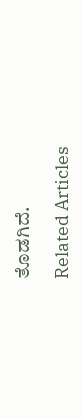ತೊಡಗಿದೆ.

Related Articles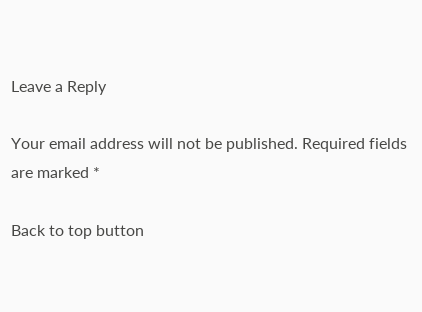Leave a Reply

Your email address will not be published. Required fields are marked *

Back to top button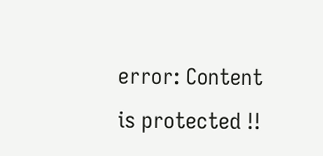error: Content is protected !!